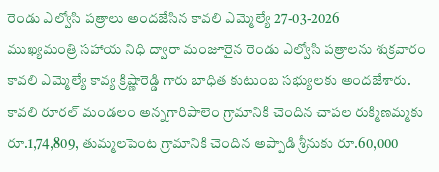రెండు ఎల్వోసి పత్రాలు అందజేసిన కావలి ఎమ్మెల్యే 27-03-2026
ముఖ్యమంత్రి సహాయ నిధి ద్వారా మంజూరైన రెండు ఎల్వోసి పత్రాలను శుక్రవారం కావలి ఎమ్మెల్యే కావ్య క్రిష్ణారెడ్డి గారు బాధిత కుటుంబ సభ్యులకు అందజేశారు. కావలి రూరల్ మండలం అన్నగారిపాలెం గ్రామానికి చెందిన చాపల రుక్మిణమ్మకు రూ.1,74,809, తుమ్మలపెంట గ్రామానికి చెందిన అప్పాడి శ్రీనుకు రూ.60,000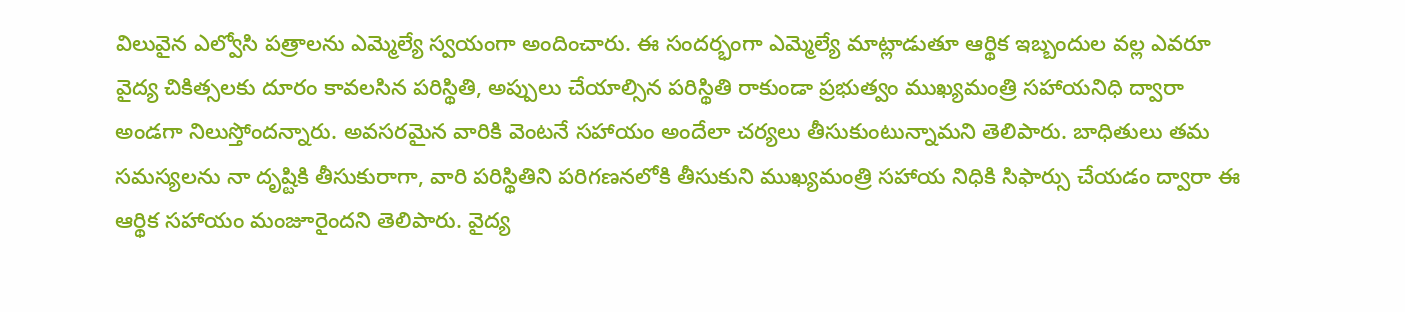విలువైన ఎల్వోసి పత్రాలను ఎమ్మెల్యే స్వయంగా అందించారు. ఈ సందర్భంగా ఎమ్మెల్యే మాట్లాడుతూ ఆర్థిక ఇబ్బందుల వల్ల ఎవరూ వైద్య చికిత్సలకు దూరం కావలసిన పరిస్థితి, అప్పులు చేయాల్సిన పరిస్థితి రాకుండా ప్రభుత్వం ముఖ్యమంత్రి సహాయనిధి ద్వారా అండగా నిలుస్తోందన్నారు. అవసరమైన వారికి వెంటనే సహాయం అందేలా చర్యలు తీసుకుంటున్నామని తెలిపారు. బాధితులు తమ సమస్యలను నా దృష్టికి తీసుకురాగా, వారి పరిస్థితిని పరిగణనలోకి తీసుకుని ముఖ్యమంత్రి సహాయ నిధికి సిఫార్సు చేయడం ద్వారా ఈ ఆర్థిక సహాయం మంజూరైందని తెలిపారు. వైద్య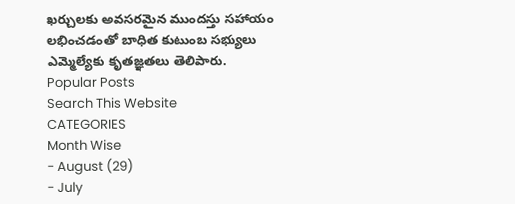ఖర్చులకు అవసరమైన ముందస్తు సహాయం లభించడంతో బాధిత కుటుంబ సభ్యులు ఎమ్మెల్యేకు కృతజ్ఞతలు తెలిపారు.
Popular Posts
Search This Website
CATEGORIES
Month Wise
- August (29)
- July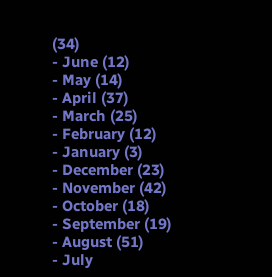(34)
- June (12)
- May (14)
- April (37)
- March (25)
- February (12)
- January (3)
- December (23)
- November (42)
- October (18)
- September (19)
- August (51)
- July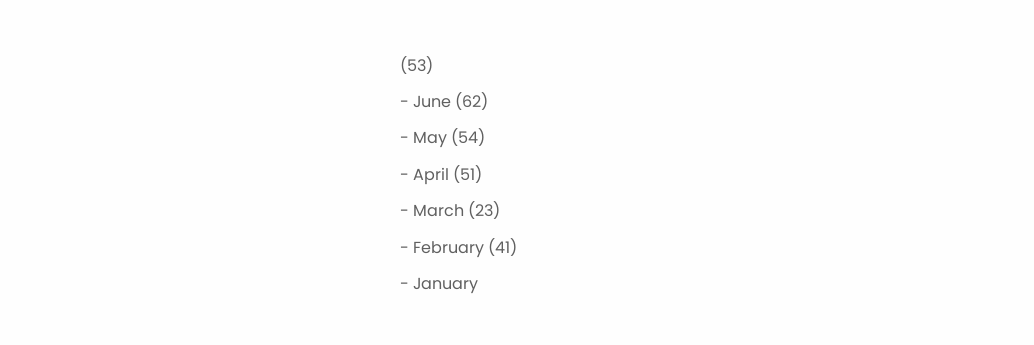(53)
- June (62)
- May (54)
- April (51)
- March (23)
- February (41)
- January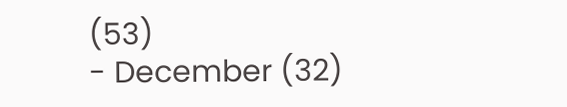(53)
- December (32)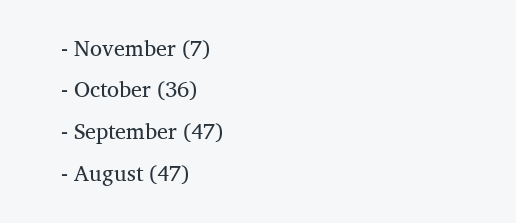- November (7)
- October (36)
- September (47)
- August (47)